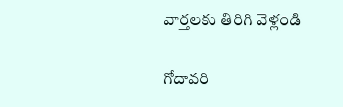వార్తలకు తిరిగి వెళ్లండి

గోదావరి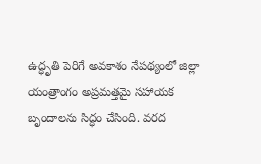ఉద్ధృతి పెరిగే అవకాశం నేపథ్యంలో జిల్లా యంత్రాంగం అప్రమత్తమై సహాయక బృందాలను సిద్ధం చేసింది. వరద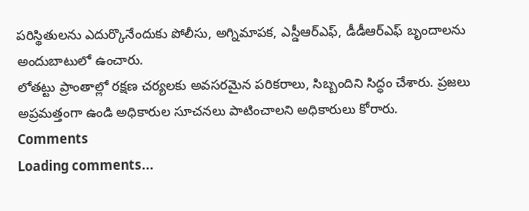పరిస్థితులను ఎదుర్కొనేందుకు పోలీసు, అగ్నిమాపక, ఎస్డీఆర్ఎఫ్, డీడీఆర్ఎఫ్ బృందాలను అందుబాటులో ఉంచారు.
లోతట్టు ప్రాంతాల్లో రక్షణ చర్యలకు అవసరమైన పరికరాలు, సిబ్బందిని సిద్ధం చేశారు. ప్రజలు అప్రమత్తంగా ఉండి అధికారుల సూచనలు పాటించాలని అధికారులు కోరారు.
Comments
Loading comments...